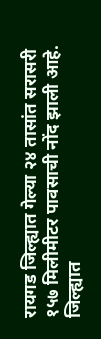रायगड जिल्ह्यात गेल्या २४ तासांत सरासरी १५७ मिलीमीटर पावसाची नोंद झाली आहे. जिल्ह्यात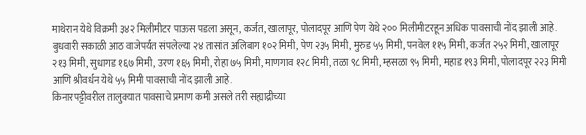माथेरान येथे विक्रमी ३४२ मिलीमीटर पाऊस पडला असून, कर्जत, खालापूर, पोलादपूर आणि पेण येथे २०० मिलीमीटरहून अधिक पावसाची नोंद झाली आहे.
बुधवारी सकाळी आठ वाजेपर्यंत संपलेल्या २४ तासांत अलिबाग १०२ मिमी, पेण २३५ मिमी, मुरुड ५५ मिमी, पनवेल ११५ मिमी, कर्जत २५२ मिमी, खालापूर २१३ मिमी, सुधागड १६७ मिमी, उरण १६५ मिमी, रोहा ७५ मिमी, माणगाव १२८ मिमी, तळा ९८ मिमी, म्हसळा ९५ मिमी, महाड १९३ मिमी, पोलादपूर २२३ मिमी आणि श्रीवर्धन येथे ५५ मिमी पावसाची नोंद झाली आहे.
किनारपट्टीवरील तालुक्यात पावसाचे प्रमाण कमी असले तरी सह्याद्रीच्या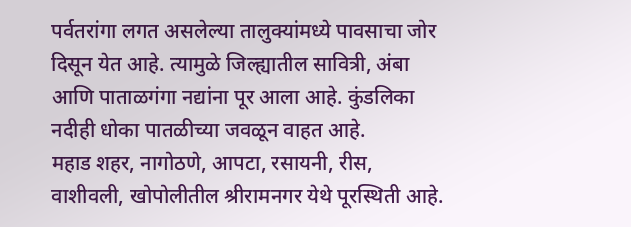पर्वतरांगा लगत असलेल्या तालुक्यांमध्ये पावसाचा जोर दिसून येत आहे. त्यामुळे जिल्ह्यातील सावित्री, अंबा आणि पाताळगंगा नद्यांना पूर आला आहे. कुंडलिका नदीही धोका पातळीच्या जवळून वाहत आहे.
महाड शहर, नागोठणे, आपटा, रसायनी, रीस, वाशीवली, खोपोलीतील श्रीरामनगर येथे पूरस्थिती आहे.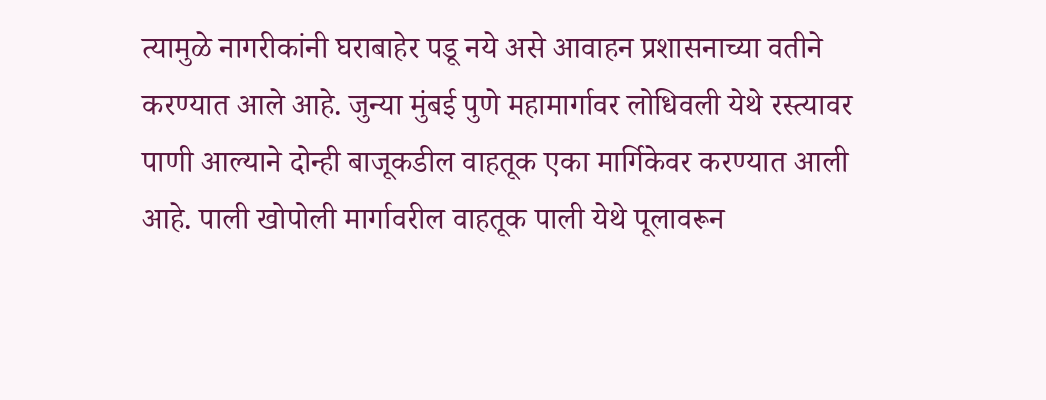त्यामुळे नागरीकांनी घराबाहेर पडू नये असे आवाहन प्रशासनाच्या वतीने करण्यात आले आहे. जुन्या मुंबई पुणे महामार्गावर लोधिवली येथे रस्त्यावर पाणी आल्याने दोन्ही बाजूकडील वाहतूक एका मार्गिकेवर करण्यात आली आहे. पाली खोपोली मार्गावरील वाहतूक पाली येथे पूलावरून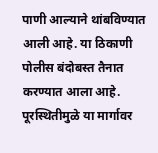पाणी आल्याने थांबविण्यात आली आहे. या ठिकाणी पोलीस बंदोबस्त तैनात करण्यात आला आहे. पूरस्थितीमुळे या मार्गावर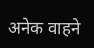अनेक वाहने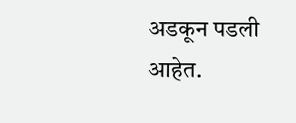अडकून पडली आहेत.